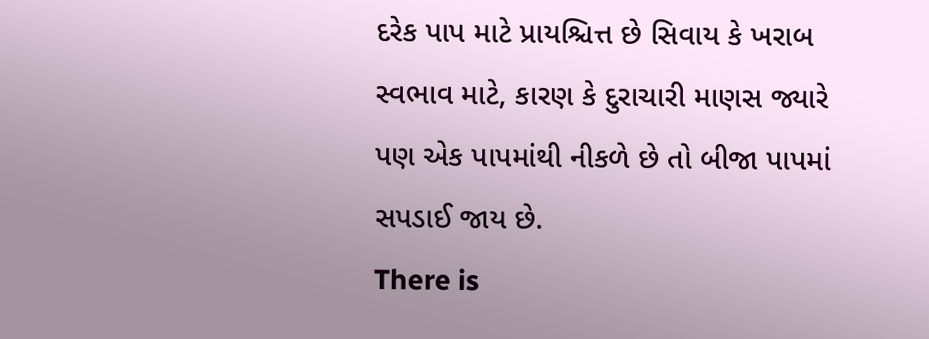દરેક પાપ માટે પ્રાયશ્ચિત્ત છે સિવાય કે ખરાબ સ્વભાવ માટે, કારણ કે દુરાચારી માણસ જ્યારે પણ એક પાપમાંથી નીકળે છે તો બીજા પાપમાં સપડાઈ જાય છે.
There is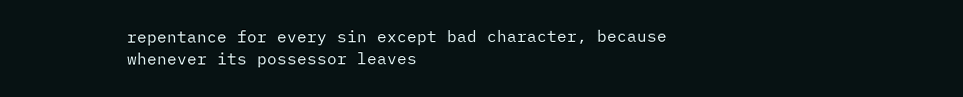repentance for every sin except bad character, because whenever its possessor leaves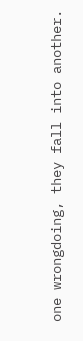one wrongdoing, they fall into another.